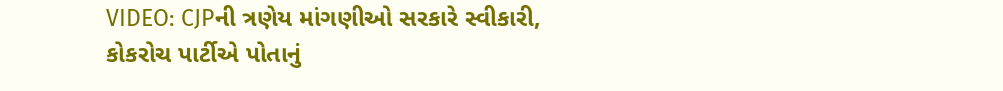VIDEO: CJPની ત્રણેય માંગણીઓ સરકારે સ્વીકારી, કોકરોચ પાર્ટીએ પોતાનું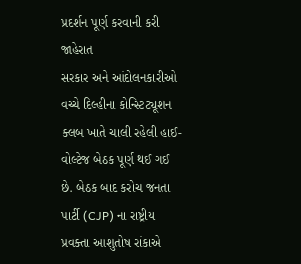પ્રદર્શન પૂર્ણ કરવાની કરી જાહેરાત
સરકાર અને આંદોલનકારીઓ વચ્ચે દિલ્હીના કોન્સ્ટિટ્યૂશન ક્લબ ખાતે ચાલી રહેલી હાઈ-વોલ્ટેજ બેઠક પૂર્ણ થઈ ગઈ છે. બેઠક બાદ કરોચ જનતા પાર્ટી (CJP) ના રાષ્ટ્રીય પ્રવક્તા આશુતોષ રાંકાએ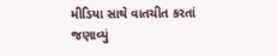મીડિયા સાથે વાતચીત કરતાં જણાવ્યું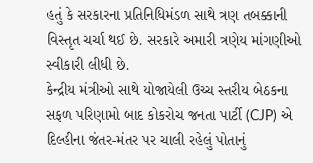હતું કે સરકારના પ્રતિનિધિમંડળ સાથે ત્રણ તબક્કાની વિસ્તૃત ચર્ચા થઈ છે. સરકારે અમારી ત્રણેય માંગણીઓ સ્વીકારી લીધી છે.
કેન્દ્રીય મંત્રીઓ સાથે યોજાયેલી ઉચ્ચ સ્તરીય બેઠકના સફળ પરિણામો બાદ કોકરોચ જનતા પાર્ટી (CJP) એ દિલ્હીના જંતર-મંતર પર ચાલી રહેલું પોતાનું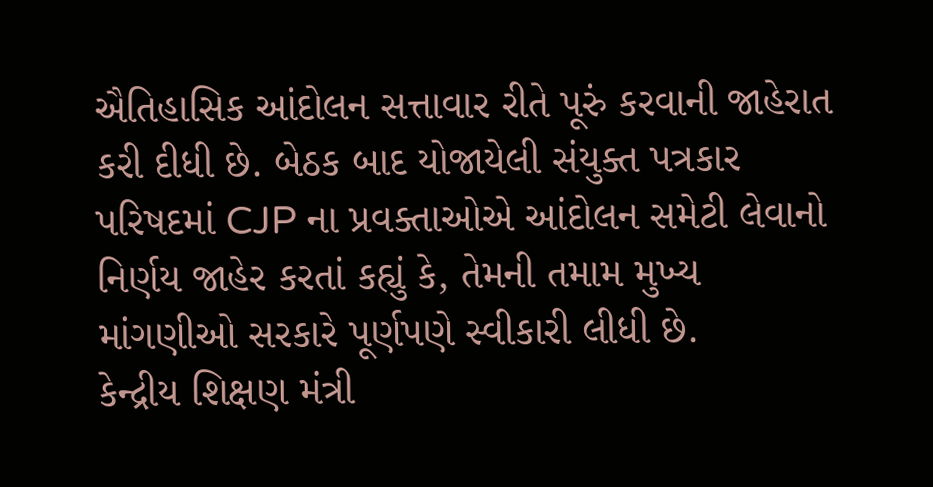ઐતિહાસિક આંદોલન સત્તાવાર રીતે પૂરું કરવાની જાહેરાત કરી દીધી છે. બેઠક બાદ યોજાયેલી સંયુક્ત પત્રકાર પરિષદમાં CJP ના પ્રવક્તાઓએ આંદોલન સમેટી લેવાનો નિર્ણય જાહેર કરતાં કહ્યું કે, તેમની તમામ મુખ્ય માંગણીઓ સરકારે પૂર્ણપણે સ્વીકારી લીધી છે.
કેન્દ્રીય શિક્ષણ મંત્રી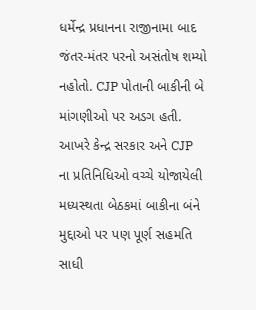ધર્મેન્દ્ર પ્રધાનના રાજીનામા બાદ જંતર-મંતર પરનો અસંતોષ શમ્યો નહોતો. CJP પોતાની બાકીની બે માંગણીઓ પર અડગ હતી. આખરે કેન્દ્ર સરકાર અને CJP ના પ્રતિનિધિઓ વચ્ચે યોજાયેલી મધ્યસ્થતા બેઠકમાં બાકીના બંને મુદ્દાઓ પર પણ પૂર્ણ સહમતિ સાધી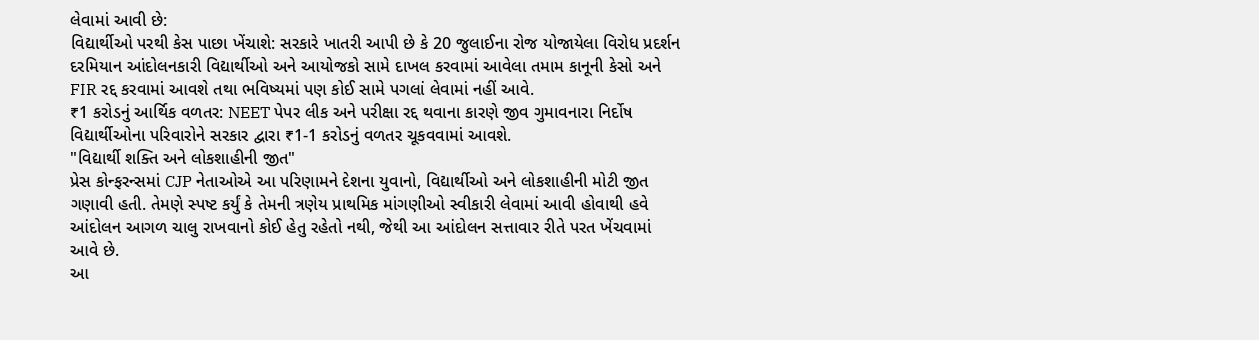લેવામાં આવી છે:
વિદ્યાર્થીઓ પરથી કેસ પાછા ખેંચાશે: સરકારે ખાતરી આપી છે કે 20 જુલાઈના રોજ યોજાયેલા વિરોધ પ્રદર્શન દરમિયાન આંદોલનકારી વિદ્યાર્થીઓ અને આયોજકો સામે દાખલ કરવામાં આવેલા તમામ કાનૂની કેસો અને FIR રદ્દ કરવામાં આવશે તથા ભવિષ્યમાં પણ કોઈ સામે પગલાં લેવામાં નહીં આવે.
₹1 કરોડનું આર્થિક વળતર: NEET પેપર લીક અને પરીક્ષા રદ્દ થવાના કારણે જીવ ગુમાવનારા નિર્દોષ વિદ્યાર્થીઓના પરિવારોને સરકાર દ્વારા ₹1-1 કરોડનું વળતર ચૂકવવામાં આવશે.
"વિદ્યાર્થી શક્તિ અને લોકશાહીની જીત"
પ્રેસ કોન્ફરન્સમાં CJP નેતાઓએ આ પરિણામને દેશના યુવાનો, વિદ્યાર્થીઓ અને લોકશાહીની મોટી જીત ગણાવી હતી. તેમણે સ્પષ્ટ કર્યું કે તેમની ત્રણેય પ્રાથમિક માંગણીઓ સ્વીકારી લેવામાં આવી હોવાથી હવે આંદોલન આગળ ચાલુ રાખવાનો કોઈ હેતુ રહેતો નથી, જેથી આ આંદોલન સત્તાવાર રીતે પરત ખેંચવામાં આવે છે.
આ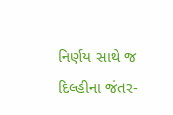નિર્ણય સાથે જ દિલ્હીના જંતર-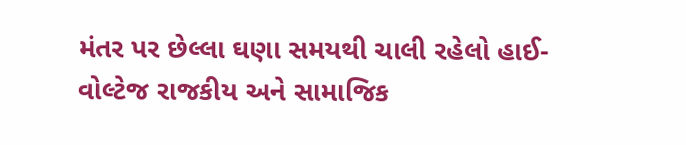મંતર પર છેલ્લા ઘણા સમયથી ચાલી રહેલો હાઈ-વોલ્ટેજ રાજકીય અને સામાજિક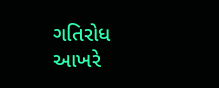ગતિરોધ આખરે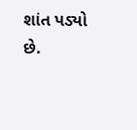શાંત પડ્યો છે.